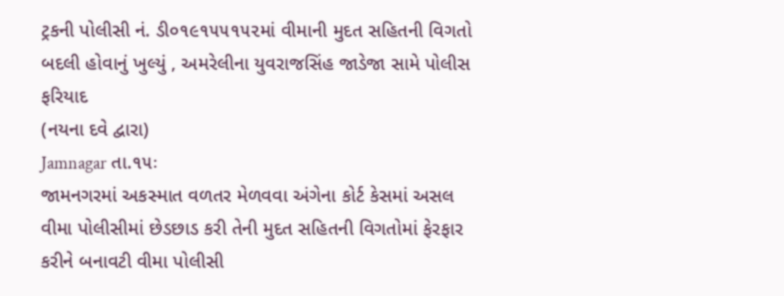ટ્રકની પોલીસી નં. ડી૦૧૯૧૫૫૧૫૨માં વીમાની મુદત સહિતની વિગતો બદલી હોવાનું ખુલ્યું , અમરેલીના યુવરાજસિંહ જાડેજા સામે પોલીસ ફરિયાદ
(નયના દવે દ્વારા)
Jamnagar તા.૧૫ઃ
જામનગરમાં અકસ્માત વળતર મેળવવા અંગેના કોર્ટ કેસમાં અસલ વીમા પોલીસીમાં છેડછાડ કરી તેની મુદત સહિતની વિગતોમાં ફેરફાર કરીને બનાવટી વીમા પોલીસી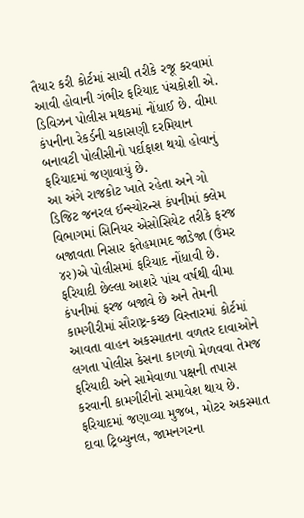તૈયાર કરી કોર્ટમાં સાચી તરીકે રજૂ કરવામાં આવી હોવાની ગંભીર ફરિયાદ પંચકોશી એ. ડિવિઝન પોલીસ મથકમાં નોંધાઈ છે. વીમા કંપનીના રેકર્ડની ચકાસણી દરમિયાન બનાવટી પોલીસીનો પર્દાફાશ થયો હોવાનું ફરિયાદમાં જણાવાયું છે.
આ અંગે રાજકોટ ખાતે રહેતા અને ગો ડિજિટ જનરલ ઈન્સ્યોરન્સ કંપનીમાં ક્લેમ વિભાગમાં સિનિયર એસોસિયેટ તરીકે ફરજ બજાવતા નિસાર ફતેહમામદ જાડેજા (ઉંમર ૪૨)એ પોલીસમાં ફરિયાદ નોંધાવી છે.
ફરિયાદી છેલ્લા આશરે પાંચ વર્ષથી વીમા કંપનીમાં ફરજ બજાવે છે અને તેમની કામગીરીમાં સૌરાષ્ટ્ર-કચ્છ વિસ્તારમાં કોર્ટમાં આવતા વાહન અકસ્માતના વળતર દાવાઓને લગતા પોલીસ કેસના કાગળો મેળવવા તેમજ ફરિયાદી અને સામેવાળા પક્ષની તપાસ કરવાની કામગીરીનો સમાવેશ થાય છે.
ફરિયાદમાં જણાવ્યા મુજબ, મોટર અકસ્માત દાવા ટ્રિબ્યુનલ, જામનગરના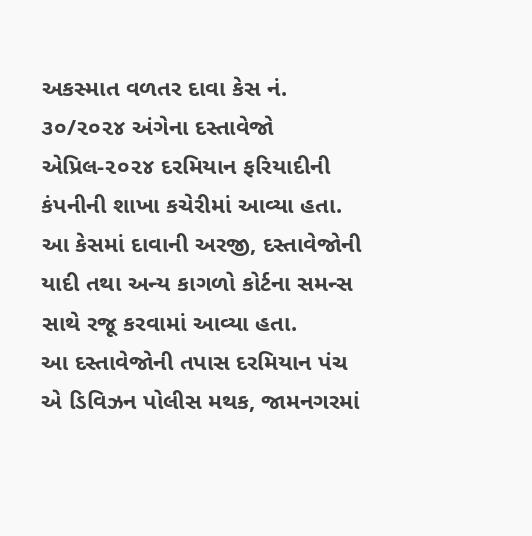અકસ્માત વળતર દાવા કેસ નં. ૩૦/૨૦૨૪ અંગેના દસ્તાવેજો એપ્રિલ-૨૦૨૪ દરમિયાન ફરિયાદીની કંપનીની શાખા કચેરીમાં આવ્યા હતા. આ કેસમાં દાવાની અરજી, દસ્તાવેજોની યાદી તથા અન્ય કાગળો કોર્ટના સમન્સ સાથે રજૂ કરવામાં આવ્યા હતા.
આ દસ્તાવેજોની તપાસ દરમિયાન પંચ એ ડિવિઝન પોલીસ મથક, જામનગરમાં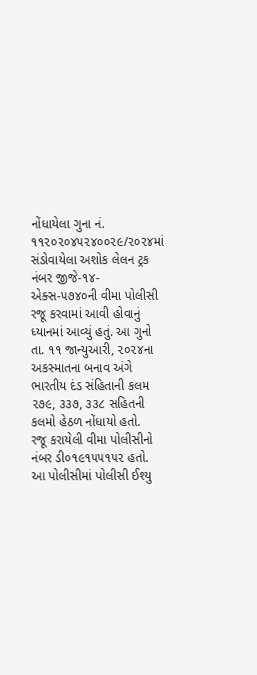નોંધાયેલા ગુના નં. ૧૧૨૦૨૦૪૫૨૪૦૦૨૯/૨૦૨૪માં સંડોવાયેલા અશોક લેલન ટ્રક નંબર જીજે-૧૪-એક્સ-૫૭૪૦ની વીમા પોલીસી રજૂ કરવામાં આવી હોવાનું ધ્યાનમાં આવ્યું હતું. આ ગુનો તા. ૧૧ જાન્યુઆરી, ૨૦૨૪ના અકસ્માતના બનાવ અંગે ભારતીય દંડ સંહિતાની કલમ ૨૭૯, ૩૩૭, ૩૩૮ સહિતની કલમો હેઠળ નોંધાયો હતો.
રજૂ કરાયેલી વીમા પોલીસીનો નંબર ડી૦૧૯૧૫૫૧૫૨ હતો. આ પોલીસીમાં પોલીસી ઈશ્યુ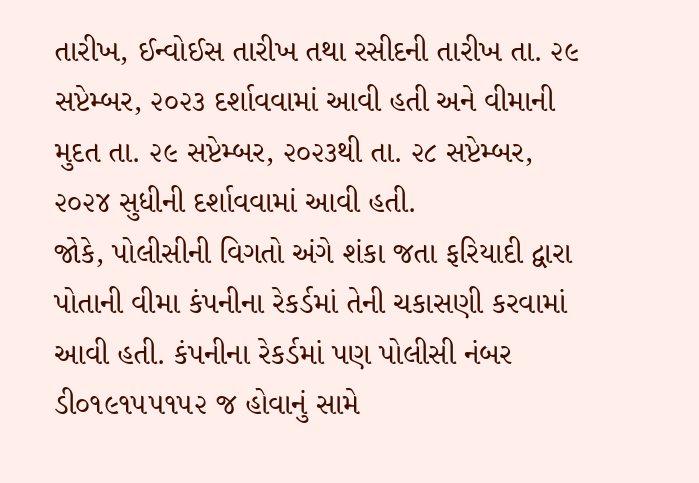તારીખ, ઈન્વોઈસ તારીખ તથા રસીદની તારીખ તા. ૨૯ સપ્ટેમ્બર, ૨૦૨૩ દર્શાવવામાં આવી હતી અને વીમાની મુદત તા. ૨૯ સપ્ટેમ્બર, ૨૦૨૩થી તા. ૨૮ સપ્ટેમ્બર, ૨૦૨૪ સુધીની દર્શાવવામાં આવી હતી.
જોકે, પોલીસીની વિગતો અંગે શંકા જતા ફરિયાદી દ્વારા પોતાની વીમા કંપનીના રેકર્ડમાં તેની ચકાસણી કરવામાં આવી હતી. કંપનીના રેકર્ડમાં પણ પોલીસી નંબર ડી૦૧૯૧૫૫૧૫૨ જ હોવાનું સામે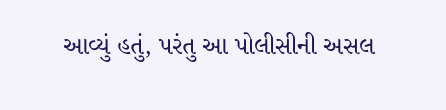આવ્યું હતું, પરંતુ આ પોલીસીની અસલ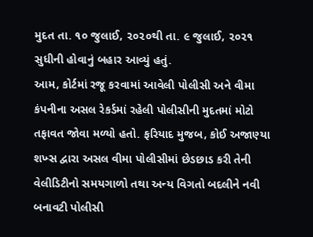મુદત તા. ૧૦ જુલાઈ, ૨૦૨૦થી તા. ૯ જુલાઈ, ૨૦૨૧ સુધીની હોવાનું બહાર આવ્યું હતું.
આમ, કોર્ટમાં રજૂ કરવામાં આવેલી પોલીસી અને વીમા કંપનીના અસલ રેકર્ડમાં રહેલી પોલીસીની મુદતમાં મોટો તફાવત જોવા મળ્યો હતો. ફરિયાદ મુજબ, કોઈ અજાણ્યા શખ્સ દ્વારા અસલ વીમા પોલીસીમાં છેડછાડ કરી તેની વેલીડિટીનો સમયગાળો તથા અન્ય વિગતો બદલીને નવી બનાવટી પોલીસી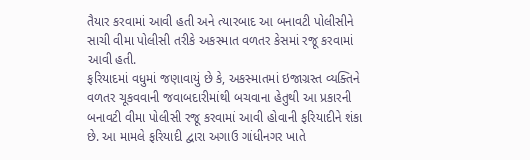તૈયાર કરવામાં આવી હતી અને ત્યારબાદ આ બનાવટી પોલીસીને સાચી વીમા પોલીસી તરીકે અકસ્માત વળતર કેસમાં રજૂ કરવામાં આવી હતી.
ફરિયાદમાં વધુમાં જણાવાયું છે કે, અકસ્માતમાં ઇજાગ્રસ્ત વ્યક્તિને વળતર ચૂકવવાની જવાબદારીમાંથી બચવાના હેતુથી આ પ્રકારની બનાવટી વીમા પોલીસી રજૂ કરવામાં આવી હોવાની ફરિયાદીને શંકા છે. આ મામલે ફરિયાદી દ્વારા અગાઉ ગાંધીનગર ખાતે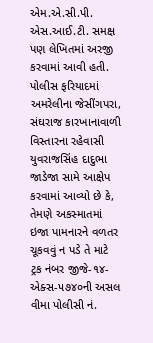એમ.એ.સી.પી. એસ.આઈ.ટી. સમક્ષ પણ લેખિતમાં અરજી કરવામાં આવી હતી.
પોલીસ ફરિયાદમાં અમરેલીના જેસીંગપરા, સંઘરાજ કારખાનાવાળી વિસ્તારના રહેવાસી યુવરાજસિંહ દાદુભા જાડેજા સામે આક્ષેપ કરવામાં આવ્યો છે કે, તેમણે અકસ્માતમાં ઇજા પામનારને વળતર ચૂકવવું ન પડે તે માટે ટ્રક નંબર જીજે-૧૪-એક્સ-૫૭૪૦ની અસલ વીમા પોલીસી નં.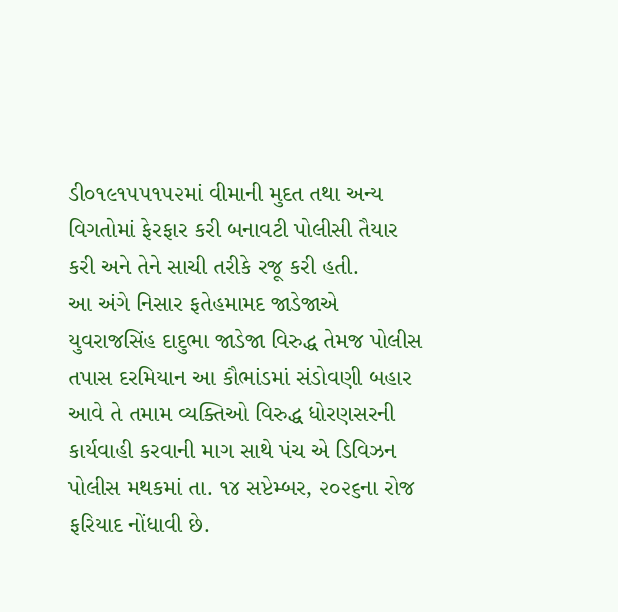ડી૦૧૯૧૫૫૧૫૨માં વીમાની મુદત તથા અન્ય વિગતોમાં ફેરફાર કરી બનાવટી પોલીસી તૈયાર કરી અને તેને સાચી તરીકે રજૂ કરી હતી.
આ અંગે નિસાર ફતેહમામદ જાડેજાએ યુવરાજસિંહ દાદુભા જાડેજા વિરુદ્ધ તેમજ પોલીસ તપાસ દરમિયાન આ કૌભાંડમાં સંડોવણી બહાર આવે તે તમામ વ્યક્તિઓ વિરુદ્ધ ધોરણસરની કાર્યવાહી કરવાની માગ સાથે પંચ એ ડિવિઝન પોલીસ મથકમાં તા. ૧૪ સપ્ટેમ્બર, ૨૦૨૬ના રોજ ફરિયાદ નોંધાવી છે.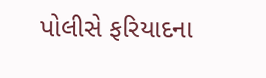પોલીસે ફરિયાદના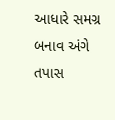આધારે સમગ્ર બનાવ અંગે તપાસ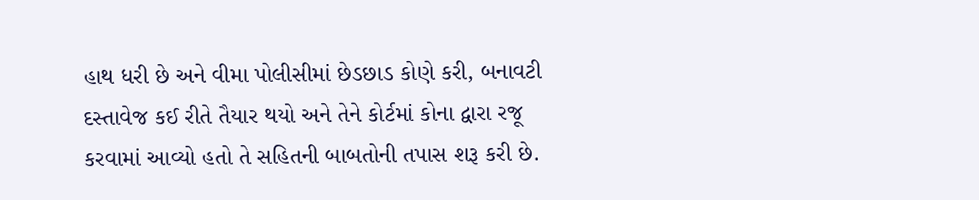હાથ ધરી છે અને વીમા પોલીસીમાં છેડછાડ કોણે કરી, બનાવટી દસ્તાવેજ કઈ રીતે તૈયાર થયો અને તેને કોર્ટમાં કોના દ્વારા રજૂ કરવામાં આવ્યો હતો તે સહિતની બાબતોની તપાસ શરૂ કરી છે.